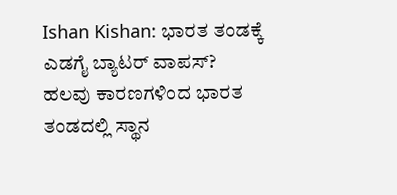Ishan Kishan: ಭಾರತ ತಂಡಕ್ಕೆ ಎಡಗೈ ಬ್ಯಾಟರ್ ವಾಪಸ್?
ಹಲವು ಕಾರಣಗಳಿಂದ ಭಾರತ ತಂಡದಲ್ಲಿ ಸ್ಥಾನ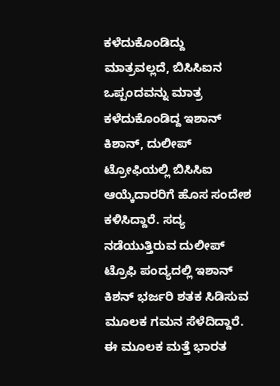ಕಳೆದುಕೊಂಡಿದ್ದು ಮಾತ್ರವಲ್ಲದೆ, ಬಿಸಿಸಿಐನ ಒಪ್ಪಂದವನ್ನು ಮಾತ್ರ ಕಳೆದುಕೊಂಡಿದ್ದ ಇಶಾನ್ ಕಿಶಾನ್, ದುಲೀಪ್ ಟ್ರೋಫಿಯಲ್ಲಿ ಬಿಸಿಸಿಐ ಆಯ್ಕೆದಾರರಿಗೆ ಹೊಸ ಸಂದೇಶ ಕಳಿಸಿದ್ದಾರೆ. ಸದ್ಯ ನಡೆಯುತ್ತಿರುವ ದುಲೀಪ್ ಟ್ರೊಫಿ ಪಂದ್ಯದಲ್ಲಿ ಇಶಾನ್ ಕಿಶನ್ ಭರ್ಜರಿ ಶತಕ ಸಿಡಿಸುವ ಮೂಲಕ ಗಮನ ಸೆಳೆದಿದ್ದಾರೆ. ಈ ಮೂಲಕ ಮತ್ತೆ ಭಾರತ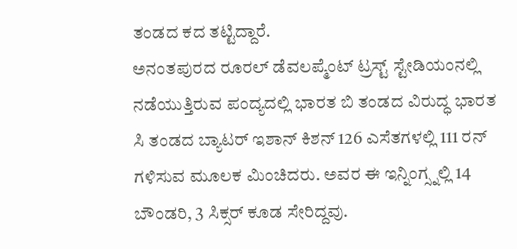ತಂಡದ ಕದ ತಟ್ಟಿದ್ದಾರೆ.
ಅನಂತಪುರದ ರೂರಲ್ ಡೆವಲಪ್ಮೆಂಟ್ ಟ್ರಸ್ಟ್ ಸ್ಟೇಡಿಯಂನಲ್ಲಿ ನಡೆಯುತ್ತಿರುವ ಪಂದ್ಯದಲ್ಲಿ ಭಾರತ ಬಿ ತಂಡದ ವಿರುದ್ಧ ಭಾರತ ಸಿ ತಂಡದ ಬ್ಯಾಟರ್ ಇಶಾನ್ ಕಿಶನ್ 126 ಎಸೆತಗಳಲ್ಲಿ 111 ರನ್ ಗಳಿಸುವ ಮೂಲಕ ಮಿಂಚಿದರು. ಅವರ ಈ ಇನ್ನಿಂಗ್ಸ್ನಲ್ಲಿ 14 ಬೌಂಡರಿ, 3 ಸಿಕ್ಸರ್ ಕೂಡ ಸೇರಿದ್ದವು.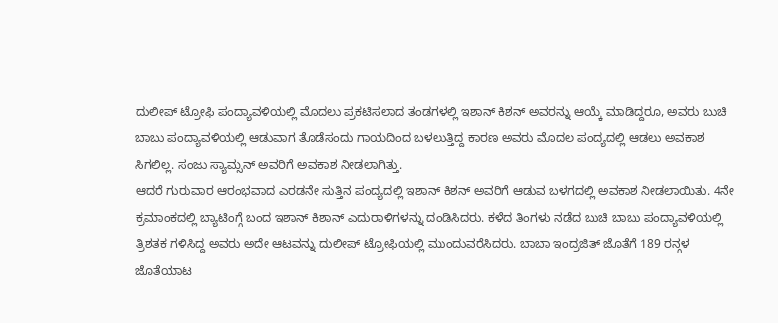ದುಲೀಪ್ ಟ್ರೋಫಿ ಪಂದ್ಯಾವಳಿಯಲ್ಲಿ ಮೊದಲು ಪ್ರಕಟಿಸಲಾದ ತಂಡಗಳಲ್ಲಿ ಇಶಾನ್ ಕಿಶನ್ ಅವರನ್ನು ಆಯ್ಕೆ ಮಾಡಿದ್ದರೂ, ಅವರು ಬುಚಿ ಬಾಬು ಪಂದ್ಯಾವಳಿಯಲ್ಲಿ ಆಡುವಾಗ ತೊಡೆಸಂದು ಗಾಯದಿಂದ ಬಳಲುತ್ತಿದ್ದ ಕಾರಣ ಅವರು ಮೊದಲ ಪಂದ್ಯದಲ್ಲಿ ಆಡಲು ಅವಕಾಶ ಸಿಗಲಿಲ್ಲ. ಸಂಜು ಸ್ಯಾಮ್ಸನ್ ಅವರಿಗೆ ಅವಕಾಶ ನೀಡಲಾಗಿತ್ತು.
ಆದರೆ ಗುರುವಾರ ಆರಂಭವಾದ ಎರಡನೇ ಸುತ್ತಿನ ಪಂದ್ಯದಲ್ಲಿ ಇಶಾನ್ ಕಿಶನ್ ಅವರಿಗೆ ಆಡುವ ಬಳಗದಲ್ಲಿ ಅವಕಾಶ ನೀಡಲಾಯಿತು. 4ನೇ ಕ್ರಮಾಂಕದಲ್ಲಿ ಬ್ಯಾಟಿಂಗ್ಗೆ ಬಂದ ಇಶಾನ್ ಕಿಶಾನ್ ಎದುರಾಳಿಗಳನ್ನು ದಂಡಿಸಿದರು. ಕಳೆದ ತಿಂಗಳು ನಡೆದ ಬುಚಿ ಬಾಬು ಪಂದ್ಯಾವಳಿಯಲ್ಲಿ ತ್ರಿಶತಕ ಗಳಿಸಿದ್ದ ಅವರು ಅದೇ ಆಟವನ್ನು ದುಲೀಪ್ ಟ್ರೋಫಿಯಲ್ಲಿ ಮುಂದುವರೆಸಿದರು. ಬಾಬಾ ಇಂದ್ರಜಿತ್ ಜೊತೆಗೆ 189 ರನ್ಗಳ ಜೊತೆಯಾಟ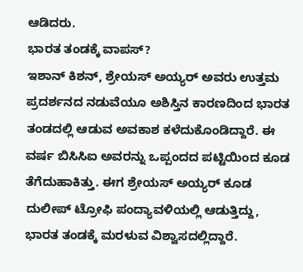ಆಡಿದರು.
ಭಾರತ ತಂಡಕ್ಕೆ ವಾಪಸ್?
ಇಶಾನ್ ಕಿಶನ್, ಶ್ರೇಯಸ್ ಅಯ್ಯರ್ ಅವರು ಉತ್ತಮ ಪ್ರದರ್ಶನದ ನಡುವೆಯೂ ಅಶಿಸ್ತಿನ ಕಾರಣದಿಂದ ಭಾರತ ತಂಡದಲ್ಲಿ ಆಡುವ ಅವಕಾಶ ಕಳೆದುಕೊಂಡಿದ್ದಾರೆ. ಈ ವರ್ಷ ಬಿಸಿಸಿಐ ಅವರನ್ನು ಒಪ್ಪಂದದ ಪಟ್ಟಿಯಿಂದ ಕೂಡ ತೆಗೆದುಹಾಕಿತ್ತು. ಈಗ ಶ್ರೇಯಸ್ ಅಯ್ಯರ್ ಕೂಡ ದುಲೀಪ್ ಟ್ರೋಫಿ ಪಂದ್ಯಾವಳಿಯಲ್ಲಿ ಆಡುತ್ತಿದ್ದು, ಭಾರತ ತಂಡಕ್ಕೆ ಮರಳುವ ವಿಶ್ವಾಸದಲ್ಲಿದ್ದಾರೆ.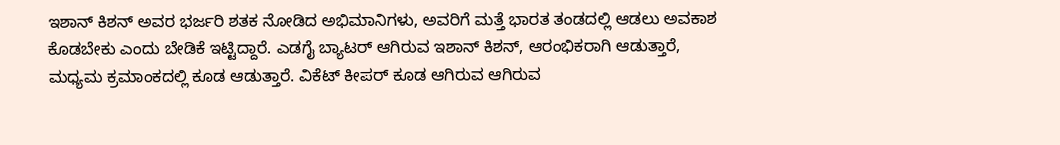ಇಶಾನ್ ಕಿಶನ್ ಅವರ ಭರ್ಜರಿ ಶತಕ ನೋಡಿದ ಅಭಿಮಾನಿಗಳು, ಅವರಿಗೆ ಮತ್ತೆ ಭಾರತ ತಂಡದಲ್ಲಿ ಆಡಲು ಅವಕಾಶ ಕೊಡಬೇಕು ಎಂದು ಬೇಡಿಕೆ ಇಟ್ಟಿದ್ದಾರೆ. ಎಡಗೈ ಬ್ಯಾಟರ್ ಆಗಿರುವ ಇಶಾನ್ ಕಿಶನ್, ಆರಂಭಿಕರಾಗಿ ಆಡುತ್ತಾರೆ, ಮಧ್ಯಮ ಕ್ರಮಾಂಕದಲ್ಲಿ ಕೂಡ ಆಡುತ್ತಾರೆ. ವಿಕೆಟ್ ಕೀಪರ್ ಕೂಡ ಆಗಿರುವ ಆಗಿರುವ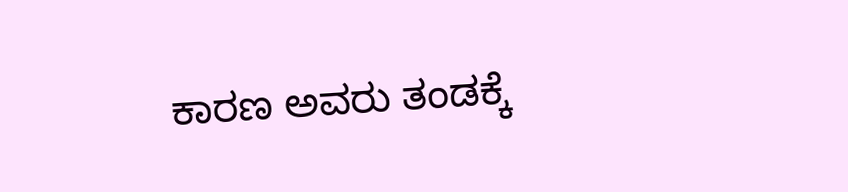ಕಾರಣ ಅವರು ತಂಡಕ್ಕೆ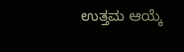ಉತ್ತಮ ಆಯ್ಕೆ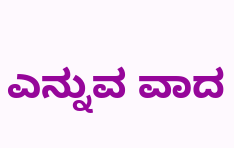ಎನ್ನುವ ವಾದ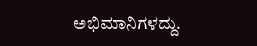ಅಭಿಮಾನಿಗಳದ್ದು.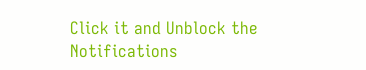Click it and Unblock the Notifications